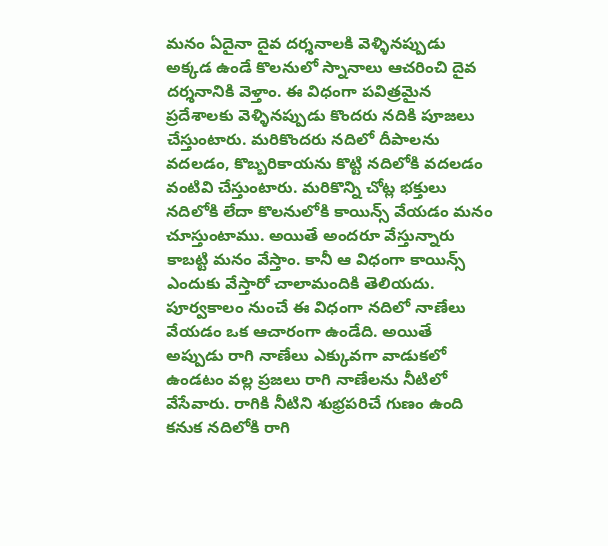మనం ఏదైనా దైవ దర్శనాలకి వెళ్ళినప్పుడు అక్కడ ఉండే కొలనులో స్నానాలు ఆచరించి దైవ దర్శనానికి వెళ్తాం. ఈ విధంగా పవిత్రమైన ప్రదేశాలకు వెళ్ళినప్పుడు కొందరు నదికి పూజలు చేస్తుంటారు. మరికొందరు నదిలో దీపాలను వదలడం, కొబ్బరికాయను కొట్టి నదిలోకి వదలడం వంటివి చేస్తుంటారు. మరికొన్ని చోట్ల భక్తులు నదిలోకి లేదా కొలనులోకి కాయిన్స్ వేయడం మనం చూస్తుంటాము. అయితే అందరూ వేస్తున్నారు కాబట్టి మనం వేస్తాం. కానీ ఆ విధంగా కాయిన్స్ ఎందుకు వేస్తారో చాలామందికి తెలియదు.
పూర్వకాలం నుంచే ఈ విధంగా నదిలో నాణేలు వేయడం ఒక ఆచారంగా ఉండేది. అయితే అప్పుడు రాగి నాణేలు ఎక్కువగా వాడుకలో ఉండటం వల్ల ప్రజలు రాగి నాణేలను నీటిలో వేసేవారు. రాగికి నీటిని శుభ్రపరిచే గుణం ఉంది కనుక నదిలోకి రాగి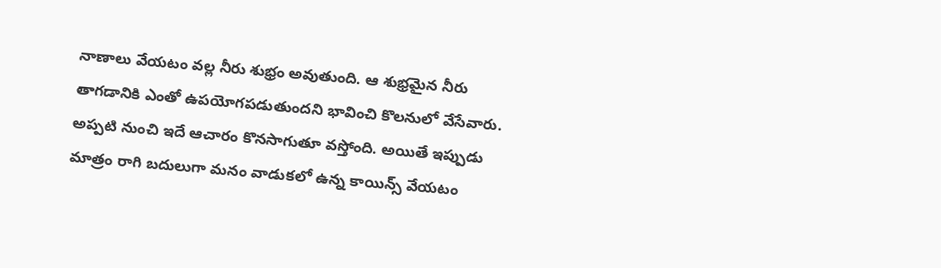నాణాలు వేయటం వల్ల నీరు శుభ్రం అవుతుంది. ఆ శుభ్రమైన నీరు తాగడానికి ఎంతో ఉపయోగపడుతుందని భావించి కొలనులో వేసేవారు.
అప్పటి నుంచి ఇదే ఆచారం కొనసాగుతూ వస్తోంది. అయితే ఇప్పుడు మాత్రం రాగి బదులుగా మనం వాడుకలో ఉన్న కాయిన్స్ వేయటం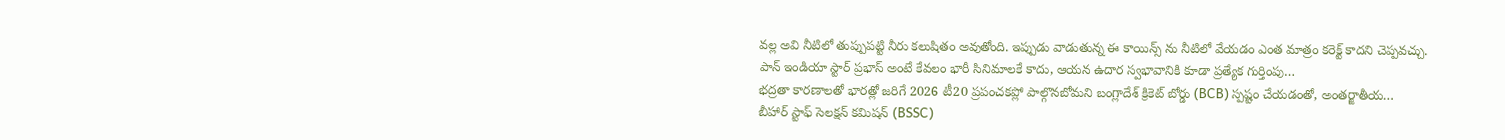వల్ల అవి నీటిలో తుప్పుపట్టి నీరు కలుషితం అవుతోంది. ఇప్పుడు వాడుతున్న ఈ కాయిన్స్ ను నీటిలో వేయడం ఎంత మాత్రం కరెక్ట్ కాదని చెప్పవచ్చు.
పాన్ ఇండియా స్టార్ ప్రభాస్ అంటే కేవలం భారీ సినిమాలకే కాదు, ఆయన ఉదార స్వభావానికి కూడా ప్రత్యేక గుర్తింపు…
భద్రతా కారణాలతో భారత్లో జరిగే 2026 టీ20 ప్రపంచకప్లో పాల్గొనబోమని బంగ్లాదేశ్ క్రికెట్ బోర్డు (BCB) స్పష్టం చేయడంతో, అంతర్జాతీయ…
బీహార్ స్టాఫ్ సెలక్షన్ కమిషన్ (BSSC)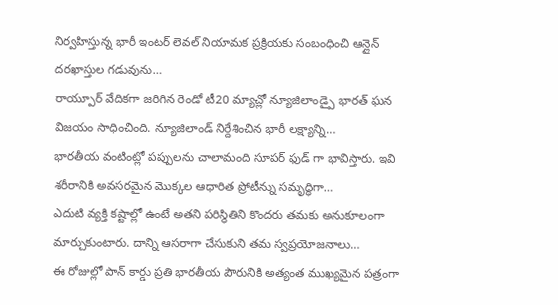నిర్వహిస్తున్న భారీ ఇంటర్ లెవల్ నియామక ప్రక్రియకు సంబంధించి ఆన్లైన్ దరఖాస్తుల గడువును…
రాయ్పూర్ వేదికగా జరిగిన రెండో టీ20 మ్యాచ్లో న్యూజిలాండ్పై భారత్ ఘన విజయం సాధించింది. న్యూజిలాండ్ నిర్దేశించిన భారీ లక్ష్యాన్ని…
భారతీయ వంటింట్లో పప్పులను చాలామంది సూపర్ ఫుడ్ గా భావిస్తారు. ఇవి శరీరానికి అవసరమైన మొక్కల ఆధారిత ప్రోటీన్ను సమృద్ధిగా…
ఎదుటి వ్యక్తి కష్టాల్లో ఉంటే అతని పరిస్థితిని కొందరు తమకు అనుకూలంగా మార్చుకుంటారు. దాన్ని ఆసరాగా చేసుకుని తమ స్వప్రయోజనాలు…
ఈ రోజుల్లో పాన్ కార్డు ప్రతి భారతీయ పౌరునికి అత్యంత ముఖ్యమైన పత్రంగా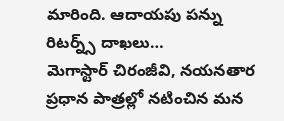మారింది. ఆదాయపు పన్ను రిటర్న్స్ దాఖలు…
మెగాస్టార్ చిరంజీవి, నయనతార ప్రధాన పాత్రల్లో నటించిన మన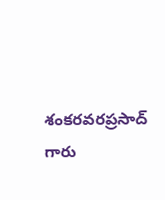శంకరవరప్రసాద్ గారు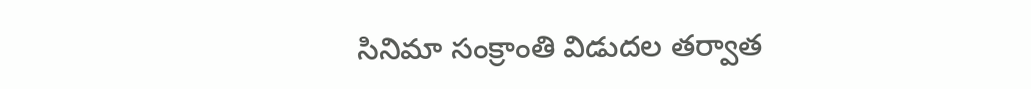సినిమా సంక్రాంతి విడుదల తర్వాత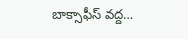బాక్సాఫీస్ వద్ద…